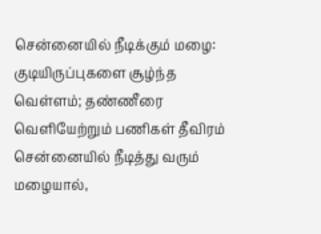சென்னையில் நீடிக்கும் மழை: குடியிருப்புகளை சூழ்ந்த வெள்ளம்; தண்ணீரை வெளியேற்றும் பணிகள் தீவிரம்
சென்னையில் நீடித்து வரும் மழையால்,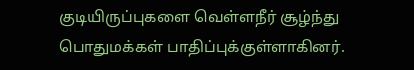குடியிருப்புகளை வெள்ளநீர் சூழ்ந்து பொதுமக்கள் பாதிப்புக்குள்ளாகினர்.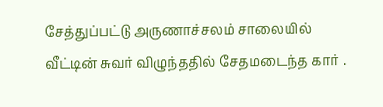சேத்துப்பட்டு அருணாச்சலம் சாலையில் வீட்டின் சுவர் விழுந்ததில் சேதமடைந்த கார் .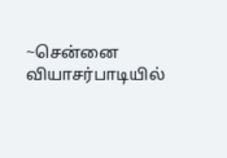~சென்னை வியாசர்பாடியில்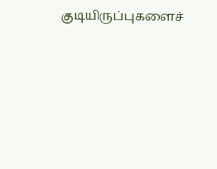குடியிருப்புகளைச்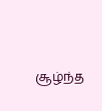சூழ்ந்த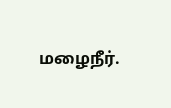மழைநீர்.